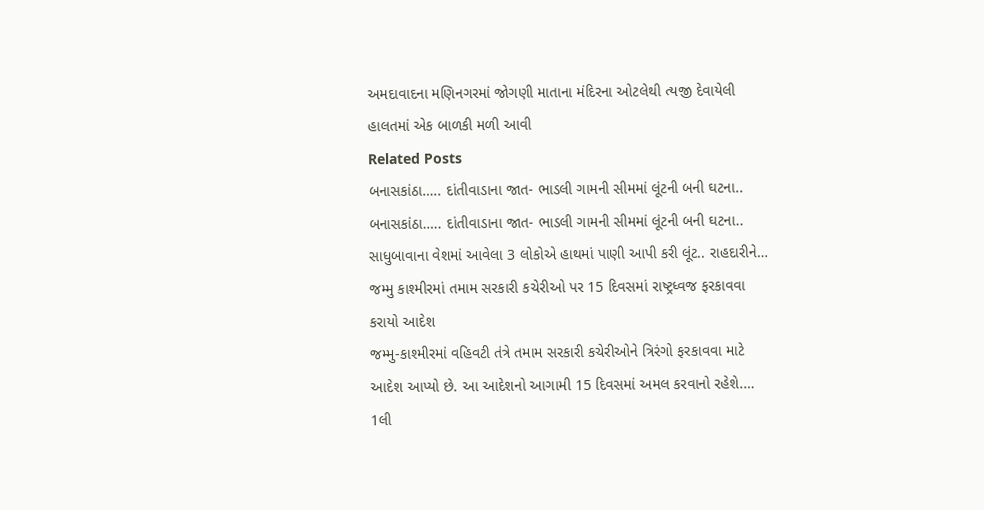અમદાવાદના મણિનગરમાં જોગણી માતાના મંદિરના ઓટલેથી ત્યજી દેવાયેલી હાલતમાં એક બાળકી મળી આવી
Related Posts
બનાસકાંઠા….. દાંતીવાડાના જાત- ભાડલી ગામની સીમમાં લૂંટની બની ઘટના..
બનાસકાંઠા….. દાંતીવાડાના જાત- ભાડલી ગામની સીમમાં લૂંટની બની ઘટના.. સાધુબાવાના વેશમાં આવેલા 3 લોકોએ હાથમાં પાણી આપી કરી લૂંટ.. રાહદારીને…
જમ્મુ કાશ્મીરમાં તમામ સરકારી કચેરીઓ પર 15 દિવસમાં રાષ્ટ્રધ્વજ ફરકાવવા કરાયો આદેશ
જમ્મુ-કાશ્મીરમાં વહિવટી તંત્રે તમામ સરકારી કચેરીઓને ત્રિરંગો ફરકાવવા માટે આદેશ આપ્યો છે. આ આદેશનો આગામી 15 દિવસમાં અમલ કરવાનો રહેશે.…
1લી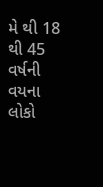મે થી 18 થી 45 વર્ષની વયના લોકો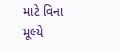માટે વિના મૂલ્યે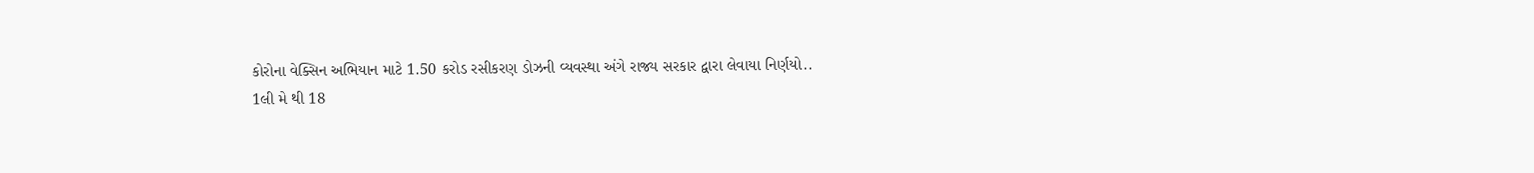કોરોના વેક્સિન અભિયાન માટે 1.50 કરોડ રસીકરણ ડોઝની વ્યવસ્થા અંગે રાજ્ય સરકાર દ્વારા લેવાયા નિર્ણયો..
1લી મે થી 18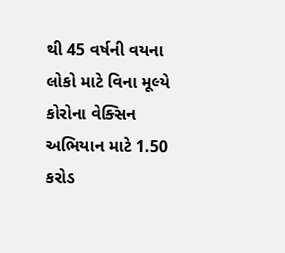થી 45 વર્ષની વયના લોકો માટે વિના મૂલ્યે કોરોના વેક્સિન અભિયાન માટે 1.50 કરોડ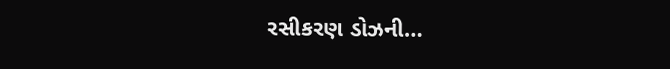રસીકરણ ડોઝની…